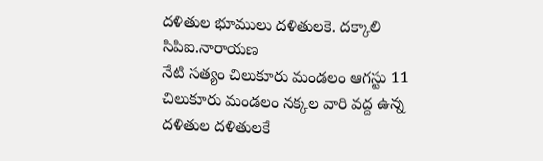దళితుల భూములు దళితులకె. దక్కాలి సిపిఐ.నారాయణ
నేటి సత్యం చిలుకూరు మండలం ఆగస్టు 11 చిలుకూరు మండలం నక్కల వారి వద్ద ఉన్న దళితుల దళితులకే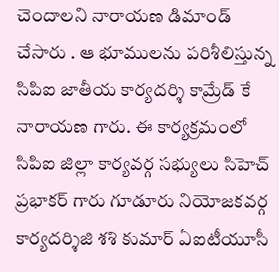చెందాలని నారాయణ డిమాండ్ చేసారు . ఆ భూములను పరిశీలిస్తున్న సిపిఐ జాతీయ కార్యదర్శి కామ్రేడ్ కే నారాయణ గారు. ఈ కార్యక్రమంలో సిపిఐ జిల్లా కార్యవర్గ సభ్యులు సిహెచ్ ప్రభాకర్ గారు గూడూరు నియోజకవర్గ కార్యదర్శిజి శశి కుమార్ ఏఐటీయూసీ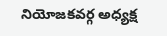నియోజకవర్గ అధ్యక్ష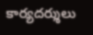కార్యదర్శులు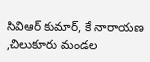సివిఆర్ కుమార్, కే నారాయణ ,చిలుకూరు మండల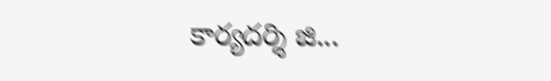కార్యదర్శి జి...